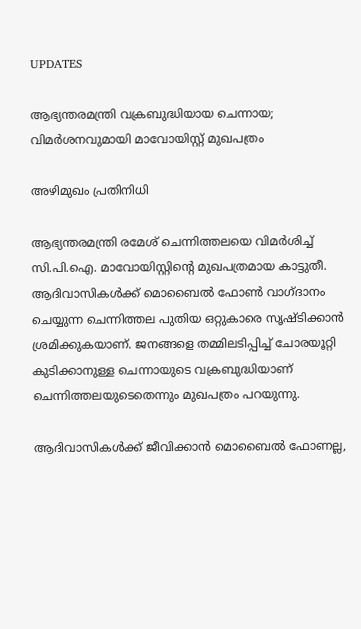UPDATES

ആഭ്യന്തരമന്ത്രി വക്രബുദ്ധിയായ ചെന്നായ; വിമര്‍ശനവുമായി മാവോയിസ്റ്റ് മുഖപത്രം

അഴിമുഖം പ്രതിനിധി

ആഭ്യന്തരമന്ത്രി രമേശ് ചെന്നിത്തലയെ വിമര്‍ശിച്ച് സി.പി.ഐ. മാവോയിസ്റ്റിന്റെ മുഖപത്രമായ കാട്ടുതീ. ആദിവാസികള്‍ക്ക് മൊബൈല്‍ ഫോണ്‍ വാഗ്ദാനം ചെയ്യുന്ന ചെന്നിത്തല പുതിയ ഒറ്റുകാരെ സൃഷ്ടിക്കാന്‍ ശ്രമിക്കുകയാണ്. ജനങ്ങളെ തമ്മിലടിപ്പിച്ച് ചോരയൂറ്റി കുടിക്കാനുള്ള ചെന്നായുടെ വക്രബുദ്ധിയാണ് ചെന്നിത്തലയുടെതെന്നും മുഖപത്രം പറയുന്നു.

ആദിവാസികള്‍ക്ക് ജീവിക്കാന്‍ മൊബൈല്‍ ഫോണല്ല,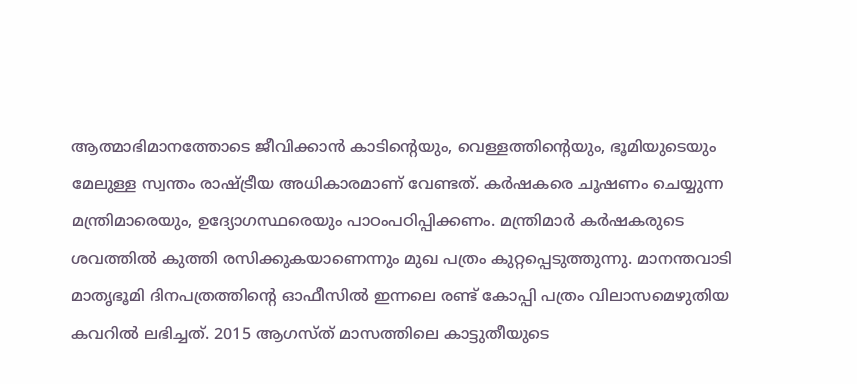ആത്മാഭിമാനത്തോടെ ജീവിക്കാന്‍ കാടിന്റെയും, വെള്ളത്തിന്റെയും, ഭൂമിയുടെയും മേലുള്ള സ്വന്തം രാഷ്ട്രീയ അധികാരമാണ് വേണ്ടത്. കര്‍ഷകരെ ചൂഷണം ചെയ്യുന്ന മന്ത്രിമാരെയും, ഉദ്യോഗസ്ഥരെയും പാഠംപഠിപ്പിക്കണം. മന്ത്രിമാര്‍ കര്‍ഷകരുടെ ശവത്തില്‍ കുത്തി രസിക്കുകയാണെന്നും മുഖ പത്രം കുറ്റപ്പെടുത്തുന്നു. മാനന്തവാടി മാതൃഭൂമി ദിനപത്രത്തിന്റെ ഓഫീസില്‍ ഇന്നലെ രണ്ട് കോപ്പി പത്രം വിലാസമെഴുതിയ കവറില്‍ ലഭിച്ചത്. 2015 ആഗസ്ത് മാസത്തിലെ കാട്ടുതീയുടെ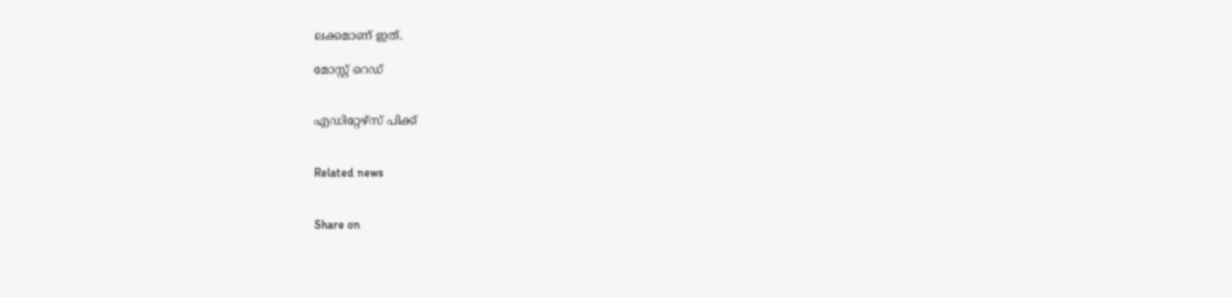ലക്കമാണ് ഇത്.

മോസ്റ്റ് റെഡ്


എഡിറ്റേഴ്സ് പിക്ക്


Related news


Share on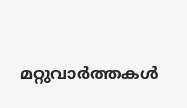മറ്റുവാര്‍ത്തകള്‍